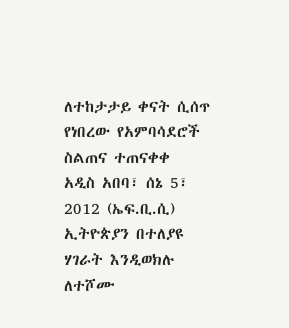ለተከታታይ ቀናት ሲሰጥ የነበረው የአምባሳደሮች ስልጠና ተጠናቀቀ
አዲስ አበባ፣ ሰኔ 5፣ 2012 (ኤፍ.ቢ.ሲ) ኢትዮጵያን በተለያዩ ሃገራት እንዲወክሉ ለተሾሙ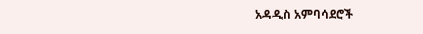አዳዲስ አምባሳደሮች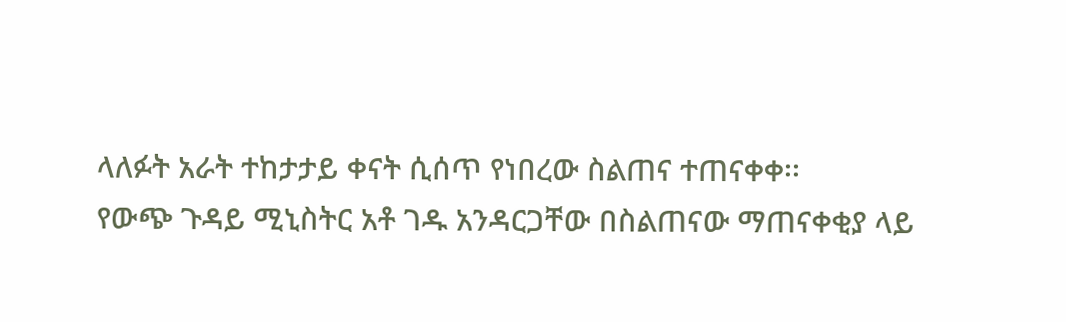ላለፉት አራት ተከታታይ ቀናት ሲሰጥ የነበረው ስልጠና ተጠናቀቀ፡፡
የውጭ ጉዳይ ሚኒስትር አቶ ገዱ አንዳርጋቸው በስልጠናው ማጠናቀቂያ ላይ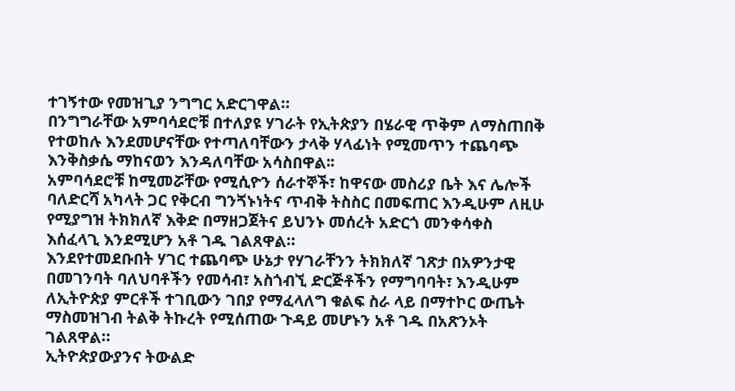ተገኝተው የመዝጊያ ንግግር አድርገዋል።
በንግግራቸው አምባሳደሮቹ በተለያዩ ሃገራት የኢትጵያን በሄራዊ ጥቅም ለማስጠበቅ የተወከሉ እንደመሆናቸው የተጣለባቸውን ታላቅ ሃላፊነት የሚመጥን ተጨባጭ እንቅስቃሴ ማከናወን እንዳለባቸው አሳስበዋል፡፡
አምባሳደሮቹ ከሚመሯቸው የሚሲዮን ሰራተኞች፣ ከዋናው መስሪያ ቤት እና ሌሎች ባለድርሻ አካላት ጋር የቅርብ ግንጘኑነትና ጥብቅ ትስስር በመፍጠር እንዲሁም ለዚሁ የሚያግዝ ትክክለኛ እቅድ በማዘጋጀትና ይህንኑ መሰረት አድርጎ መንቀሳቀስ እሰፈላጊ እንደሚሆን አቶ ገዱ ገልጸዋል።
እንደየተመደቡበት ሃገር ተጨባጭ ሁኔታ የሃገራቸንን ትክክለኛ ገጽታ በአዎንታዊ በመገንባት ባለህባቶችን የመሳብ፣ አስጎብኚ ድርጅቶችን የማግባባት፣ እንዲሁም ለኢትዮጵያ ምርቶች ተገቢውን ገበያ የማፈላለግ ቁልፍ ስራ ላይ በማተኮር ውጤት ማስመዝገብ ትልቅ ትኩረት የሚሰጠው ጉዳይ መሆኑን አቶ ገዱ በአጽንኦት ገልጸዋል።
ኢትዮጵያውያንና ትውልድ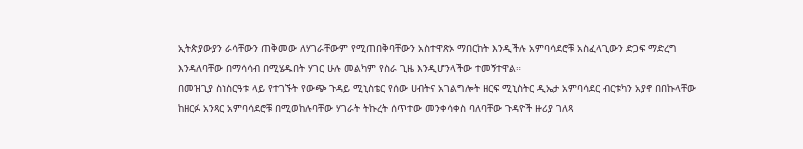ኢትጵያውያን ራሳቸውን ጠቅመው ለሃገራቸውም የሚጠበቅባቸውን አስተዋጽኦ ማበርከት እንዲችሉ አምባሳደሮቹ አስፈላጊውን ድጋፍ ማድረግ እንዳለባቸው በማሳሳብ በሚሄዱበት ሃገር ሁሉ መልካም የስራ ጊዜ እንዲሆንላችው ተመኝተዋል።
በመዝጊያ ስነስርዓቱ ላይ የተገኙት የውጭ ጉዳይ ሚኒስቴር የሰው ሀብትና አገልግሎት ዘርፍ ሚኒስትር ዲኤታ አምባሳደር ብርቱካን አያኖ በበኩላቸው ከዘርፉ አንጻር አምባሳደሮቹ በሚወከሉባቸው ሃገራት ትኩረት ሰጥተው መንቀሳቀስ ባለባቸው ጉዳዮች ዙሪያ ገለጻ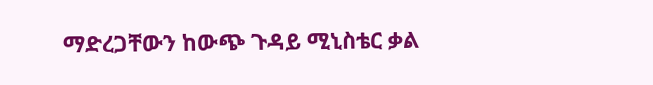ማድረጋቸውን ከውጭ ጉዳይ ሚኒስቴር ቃል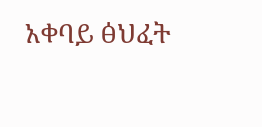አቀባይ ፅህፈት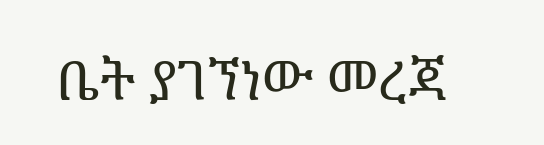ቤት ያገኘነው መረጃ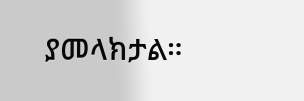ያመላክታል።